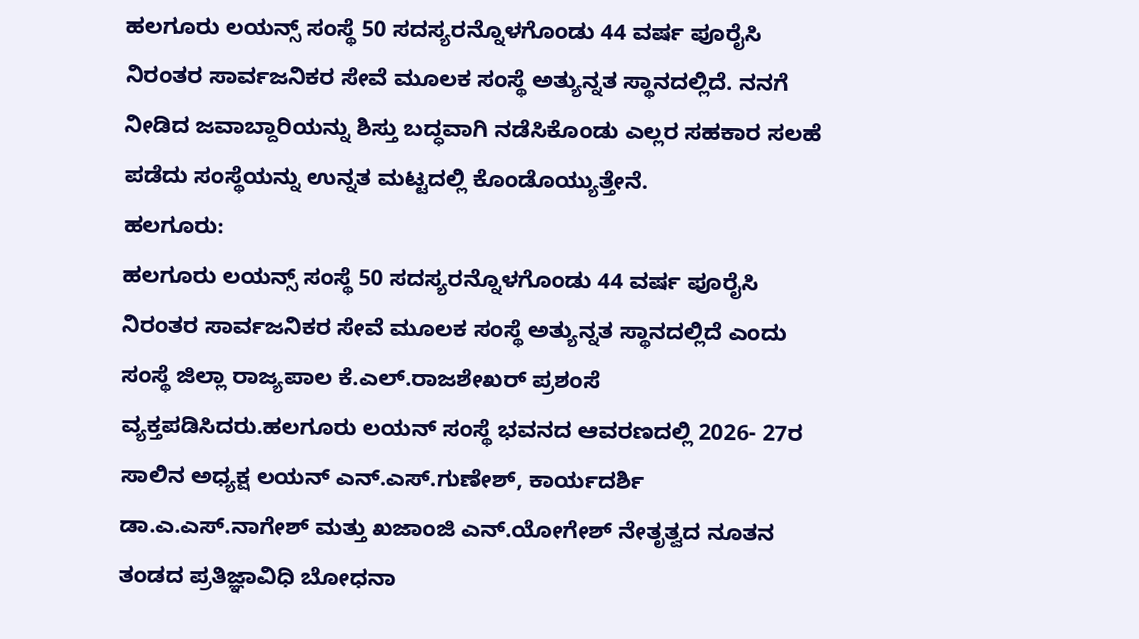ಹಲಗೂರು ಲಯನ್ಸ್ ಸಂಸ್ಥೆ 50 ಸದಸ್ಯರನ್ನೊಳಗೊಂಡು 44 ವರ್ಷ ಪೂರೈಸಿ ನಿರಂತರ ಸಾರ್ವಜನಿಕರ ಸೇವೆ ಮೂಲಕ ಸಂಸ್ಥೆ ಅತ್ಯುನ್ನತ ಸ್ಥಾನದಲ್ಲಿದೆ. ನನಗೆ ನೀಡಿದ ಜವಾಬ್ದಾರಿಯನ್ನು ಶಿಸ್ತು ಬದ್ಧವಾಗಿ ನಡೆಸಿಕೊಂಡು ಎಲ್ಲರ ಸಹಕಾರ ಸಲಹೆ ಪಡೆದು ಸಂಸ್ಥೆಯನ್ನು ಉನ್ನತ ಮಟ್ಟದಲ್ಲಿ ಕೊಂಡೊಯ್ಯುತ್ತೇನೆ.
ಹಲಗೂರು:
ಹಲಗೂರು ಲಯನ್ಸ್ ಸಂಸ್ಥೆ 50 ಸದಸ್ಯರನ್ನೊಳಗೊಂಡು 44 ವರ್ಷ ಪೂರೈಸಿ ನಿರಂತರ ಸಾರ್ವಜನಿಕರ ಸೇವೆ ಮೂಲಕ ಸಂಸ್ಥೆ ಅತ್ಯುನ್ನತ ಸ್ಥಾನದಲ್ಲಿದೆ ಎಂದು ಸಂಸ್ಥೆ ಜಿಲ್ಲಾ ರಾಜ್ಯಪಾಲ ಕೆ.ಎಲ್.ರಾಜಶೇಖರ್ ಪ್ರಶಂಸೆ ವ್ಯಕ್ತಪಡಿಸಿದರು.ಹಲಗೂರು ಲಯನ್ ಸಂಸ್ಥೆ ಭವನದ ಆವರಣದಲ್ಲಿ 2026- 27ರ ಸಾಲಿನ ಅಧ್ಯಕ್ಷ ಲಯನ್ ಎನ್.ಎಸ್.ಗುಣೇಶ್, ಕಾರ್ಯದರ್ಶಿ ಡಾ.ಎ.ಎಸ್.ನಾಗೇಶ್ ಮತ್ತು ಖಜಾಂಜಿ ಎನ್.ಯೋಗೇಶ್ ನೇತೃತ್ವದ ನೂತನ ತಂಡದ ಪ್ರತಿಜ್ಞಾವಿಧಿ ಬೋಧನಾ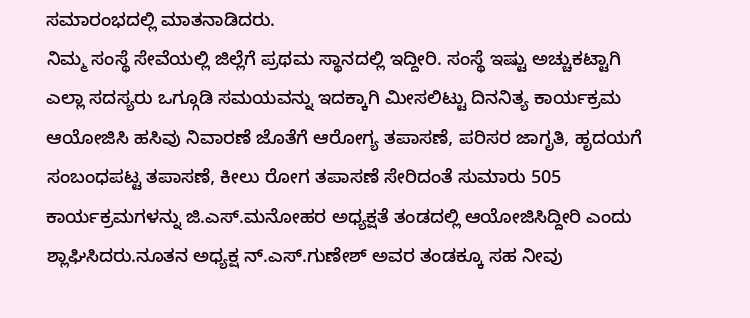ಸಮಾರಂಭದಲ್ಲಿ ಮಾತನಾಡಿದರು.
ನಿಮ್ಮ ಸಂಸ್ಥೆ ಸೇವೆಯಲ್ಲಿ ಜಿಲ್ಲೆಗೆ ಪ್ರಥಮ ಸ್ಥಾನದಲ್ಲಿ ಇದ್ದೀರಿ. ಸಂಸ್ಥೆ ಇಷ್ಟು ಅಚ್ಚುಕಟ್ಟಾಗಿ ಎಲ್ಲಾ ಸದಸ್ಯರು ಒಗ್ಗೂಡಿ ಸಮಯವನ್ನು ಇದಕ್ಕಾಗಿ ಮೀಸಲಿಟ್ಟು ದಿನನಿತ್ಯ ಕಾರ್ಯಕ್ರಮ ಆಯೋಜಿಸಿ ಹಸಿವು ನಿವಾರಣೆ ಜೊತೆಗೆ ಆರೋಗ್ಯ ತಪಾಸಣೆ, ಪರಿಸರ ಜಾಗೃತಿ, ಹೃದಯಗೆ ಸಂಬಂಧಪಟ್ಟ ತಪಾಸಣೆ, ಕೀಲು ರೋಗ ತಪಾಸಣೆ ಸೇರಿದಂತೆ ಸುಮಾರು 505 ಕಾರ್ಯಕ್ರಮಗಳನ್ನು ಜಿ.ಎಸ್.ಮನೋಹರ ಅಧ್ಯಕ್ಷತೆ ತಂಡದಲ್ಲಿ ಆಯೋಜಿಸಿದ್ದೀರಿ ಎಂದು ಶ್ಲಾಘಿಸಿದರು.ನೂತನ ಅಧ್ಯಕ್ಷ ನ್.ಎಸ್.ಗುಣೇಶ್ ಅವರ ತಂಡಕ್ಕೂ ಸಹ ನೀವು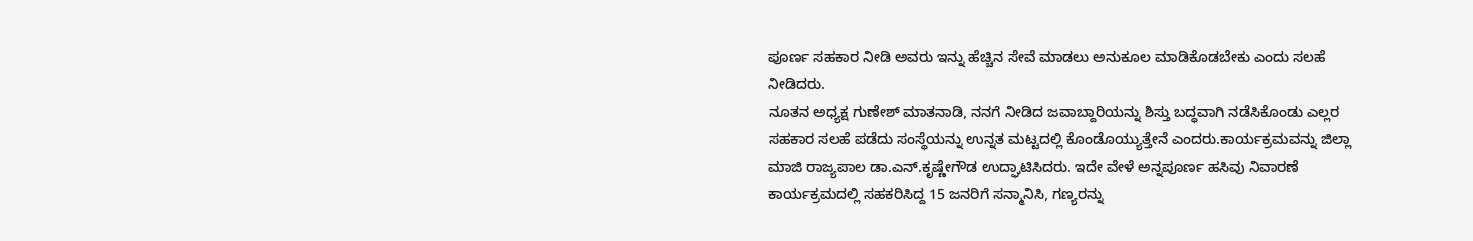ಪೂರ್ಣ ಸಹಕಾರ ನೀಡಿ ಅವರು ಇನ್ನು ಹೆಚ್ಚಿನ ಸೇವೆ ಮಾಡಲು ಅನುಕೂಲ ಮಾಡಿಕೊಡಬೇಕು ಎಂದು ಸಲಹೆ ನೀಡಿದರು.
ನೂತನ ಅಧ್ಯಕ್ಷ ಗುಣೇಶ್ ಮಾತನಾಡಿ, ನನಗೆ ನೀಡಿದ ಜವಾಬ್ದಾರಿಯನ್ನು ಶಿಸ್ತು ಬದ್ಧವಾಗಿ ನಡೆಸಿಕೊಂಡು ಎಲ್ಲರ ಸಹಕಾರ ಸಲಹೆ ಪಡೆದು ಸಂಸ್ಥೆಯನ್ನು ಉನ್ನತ ಮಟ್ಟದಲ್ಲಿ ಕೊಂಡೊಯ್ಯುತ್ತೇನೆ ಎಂದರು.ಕಾರ್ಯಕ್ರಮವನ್ನು ಜಿಲ್ಲಾ ಮಾಜಿ ರಾಜ್ಯಪಾಲ ಡಾ.ಎನ್.ಕೃಷ್ಣೇಗೌಡ ಉದ್ಘಾಟಿಸಿದರು. ಇದೇ ವೇಳೆ ಅನ್ನಪೂರ್ಣ ಹಸಿವು ನಿವಾರಣೆ ಕಾರ್ಯಕ್ರಮದಲ್ಲಿ ಸಹಕರಿಸಿದ್ದ 15 ಜನರಿಗೆ ಸನ್ಮಾನಿಸಿ, ಗಣ್ಯರನ್ನು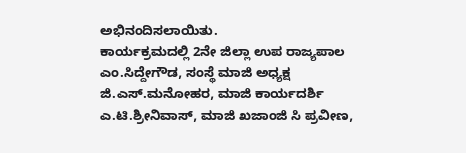ಅಭಿನಂದಿಸಲಾಯಿತು.
ಕಾರ್ಯಕ್ರಮದಲ್ಲಿ 2ನೇ ಜಿಲ್ಲಾ ಉಪ ರಾಜ್ಯಪಾಲ ಎಂ.ಸಿದ್ದೇಗೌಡ, ಸಂಸ್ಥೆ ಮಾಜಿ ಅಧ್ಯಕ್ಷ ಜಿ.ಎಸ್.ಮನೋಹರ, ಮಾಜಿ ಕಾರ್ಯದರ್ಶಿ ಎ.ಟಿ.ಶ್ರೀನಿವಾಸ್, ಮಾಜಿ ಖಜಾಂಜಿ ಸಿ ಪ್ರವೀಣ,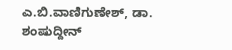ಎ.ಬಿ.ವಾಣಿಗುಣೇಶ್, ಡಾ. ಶಂಷುದ್ದೀನ್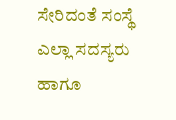ಸೇರಿದಂತೆ ಸಂಸ್ಥೆ ಎಲ್ಲಾ ಸದಸ್ಯರು ಹಾಗೂ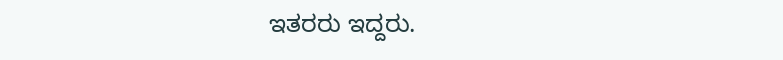ಇತರರು ಇದ್ದರು.